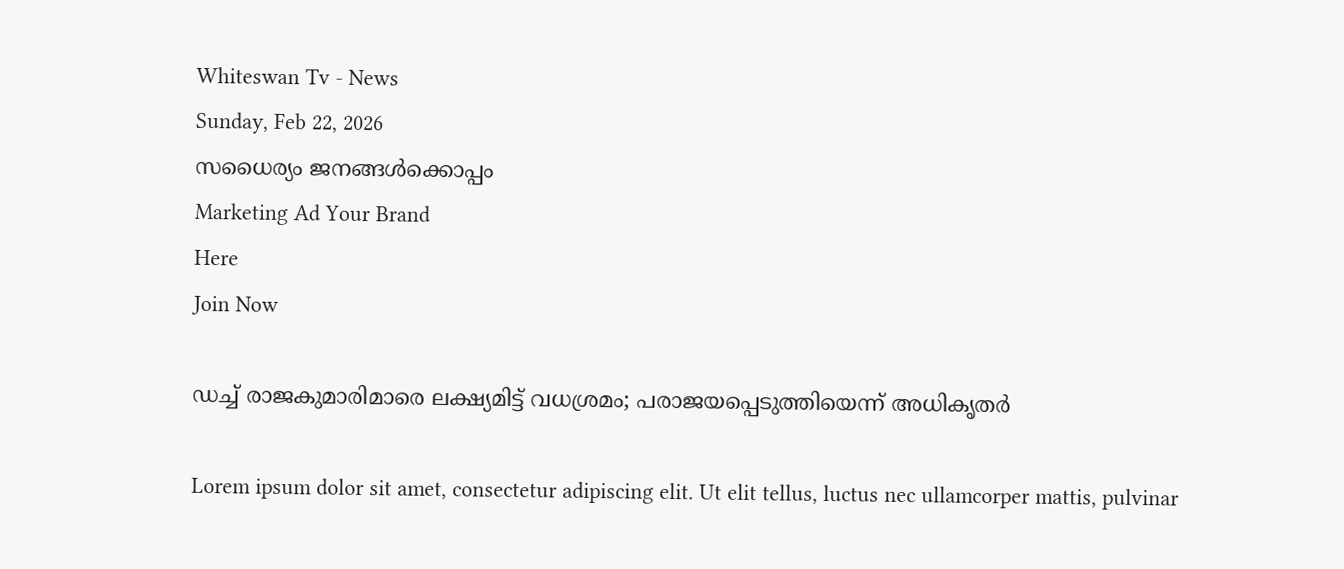Whiteswan Tv - News
Sunday, Feb 22, 2026
സധൈര്യം ജനങ്ങൾക്കൊപ്പം
Marketing Ad Your Brand
Here
Join Now

ഡച്ച് രാജകുമാരിമാരെ ലക്ഷ്യമിട്ട് വധശ്രമം; പരാജയപ്പെടുത്തിയെന്ന് അധികൃതർ

Lorem ipsum dolor sit amet, consectetur adipiscing elit. Ut elit tellus, luctus nec ullamcorper mattis, pulvinar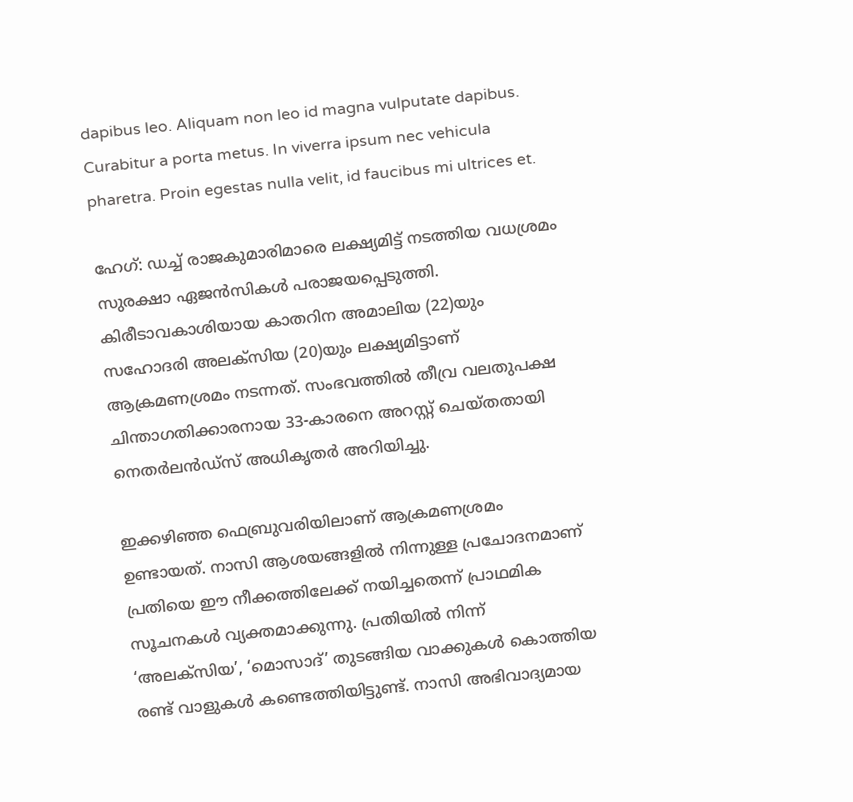dapibus leo. Aliquam non leo id magna vulputate dapibus. Curabitur a porta metus. In viverra ipsum nec vehicula pharetra. Proin egestas nulla velit, id faucibus mi ultrices et.

ഹേഗ്: ഡച്ച് രാജകുമാരിമാരെ ലക്ഷ്യമിട്ട് നടത്തിയ വധശ്രമം സുരക്ഷാ ഏജൻസികൾ പരാജയപ്പെടുത്തി. കിരീടാവകാശിയായ കാതറിന അമാലിയ (22)യും സഹോദരി അലക്‌സിയ (20)യും ലക്ഷ്യമിട്ടാണ് ആക്രമണശ്രമം നടന്നത്. സംഭവത്തിൽ തീവ്ര വലതുപക്ഷ ചിന്താഗതിക്കാരനായ 33-കാരനെ അറസ്റ്റ് ചെയ്തതായി നെതർലൻഡ്‌സ് അധികൃതർ അറിയിച്ചു.

ഇക്കഴിഞ്ഞ ഫെബ്രുവരിയിലാണ് ആക്രമണശ്രമം ഉണ്ടായത്. നാസി ആശയങ്ങളിൽ നിന്നുള്ള പ്രചോദനമാണ് പ്രതിയെ ഈ നീക്കത്തിലേക്ക് നയിച്ചതെന്ന് പ്രാഥമിക സൂചനകൾ വ്യക്തമാക്കുന്നു. പ്രതിയിൽ നിന്ന് ‘അലക്‌സിയ’, ‘മൊസാദ്’ തുടങ്ങിയ വാക്കുകൾ കൊത്തിയ രണ്ട് വാളുകൾ കണ്ടെത്തിയിട്ടുണ്ട്. നാസി അഭിവാദ്യമായ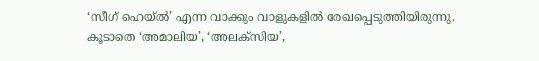‘സീഗ് ഹെയ്ൽ’ എന്ന വാക്കും വാളുകളിൽ രേഖപ്പെടുത്തിയിരുന്നു. കൂടാതെ ‘അമാലിയ’, ‘അലക്‌സിയ’,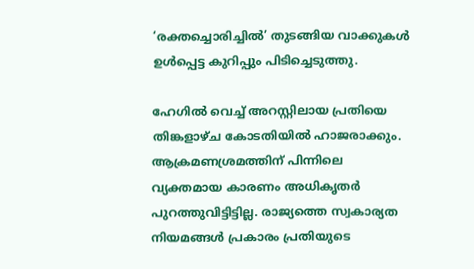‘രക്തച്ചൊരിച്ചിൽ’ തുടങ്ങിയ വാക്കുകൾ ഉൾപ്പെട്ട കുറിപ്പും പിടിച്ചെടുത്തു.

ഹേഗിൽ വെച്ച് അറസ്റ്റിലായ പ്രതിയെ തിങ്കളാഴ്ച കോടതിയിൽ ഹാജരാക്കും. ആക്രമണശ്രമത്തിന് പിന്നിലെ വ്യക്തമായ കാരണം അധികൃതർ പുറത്തുവിട്ടിട്ടില്ല. രാജ്യത്തെ സ്വകാര്യത നിയമങ്ങൾ പ്രകാരം പ്രതിയുടെ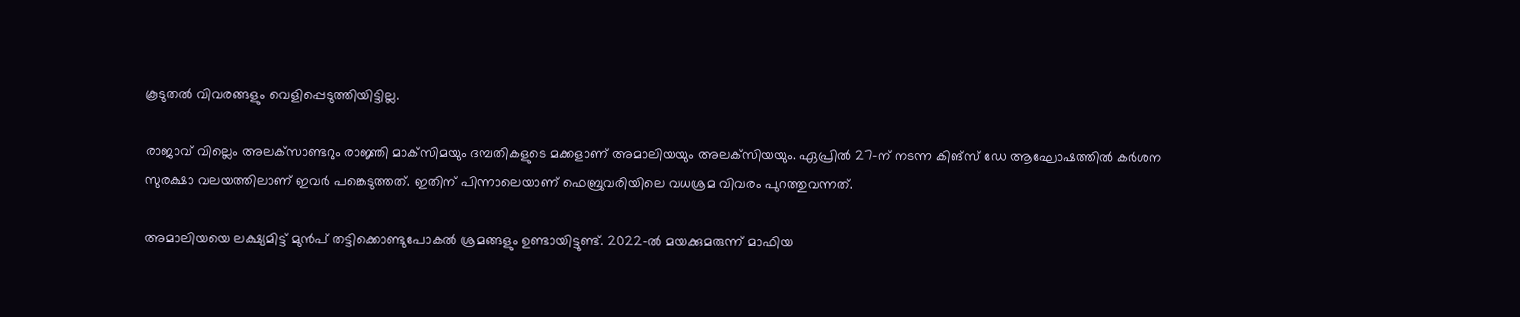കൂടുതൽ വിവരങ്ങളും വെളിപ്പെടുത്തിയിട്ടില്ല.

രാജാവ് വില്ലെം അലക്‌സാണ്ടറും രാജ്ഞി മാക്‌സിമയും ദമ്പതികളുടെ മക്കളാണ് അമാലിയയും അലക്‌സിയയും. ഏപ്രിൽ 27-ന് നടന്ന കിങ്‌സ് ഡേ ആഘോഷത്തിൽ കർശന സുരക്ഷാ വലയത്തിലാണ് ഇവർ പങ്കെടുത്തത്. ഇതിന് പിന്നാലെയാണ് ഫെബ്രുവരിയിലെ വധശ്രമ വിവരം പുറത്തുവന്നത്.

അമാലിയയെ ലക്ഷ്യമിട്ട് മുൻപ് തട്ടിക്കൊണ്ടുപോകൽ ശ്രമങ്ങളും ഉണ്ടായിട്ടുണ്ട്. 2022-ൽ മയക്കുമരുന്ന് മാഫിയ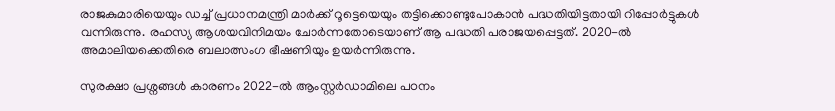രാജകുമാരിയെയും ഡച്ച് പ്രധാനമന്ത്രി മാർക്ക് റൂട്ടെയെയും തട്ടിക്കൊണ്ടുപോകാൻ പദ്ധതിയിട്ടതായി റിപ്പോർട്ടുകൾ വന്നിരുന്നു. രഹസ്യ ആശയവിനിമയം ചോർന്നതോടെയാണ് ആ പദ്ധതി പരാജയപ്പെട്ടത്. 2020-ൽ അമാലിയക്കെതിരെ ബലാത്സംഗ ഭീഷണിയും ഉയർന്നിരുന്നു.

സുരക്ഷാ പ്രശ്നങ്ങൾ കാരണം 2022-ൽ ആംസ്റ്റർഡാമിലെ പഠനം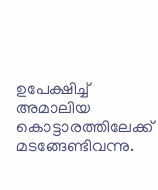ഉപേക്ഷിച്ച് അമാലിയ കൊട്ടാരത്തിലേക്ക് മടങ്ങേണ്ടിവന്നു.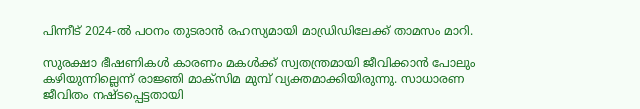പിന്നീട് 2024-ൽ പഠനം തുടരാൻ രഹസ്യമായി മാഡ്രിഡിലേക്ക് താമസം മാറി.

സുരക്ഷാ ഭീഷണികൾ കാരണം മകൾക്ക് സ്വതന്ത്രമായി ജീവിക്കാൻ പോലും കഴിയുന്നില്ലെന്ന് രാജ്ഞി മാക്‌സിമ മുമ്പ് വ്യക്തമാക്കിയിരുന്നു. സാധാരണ ജീവിതം നഷ്ടപ്പെട്ടതായി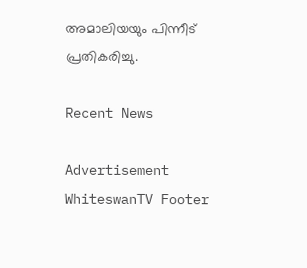അമാലിയയും പിന്നീട് പ്രതികരിച്ചു.

Recent News

Advertisement
WhiteswanTV Footer